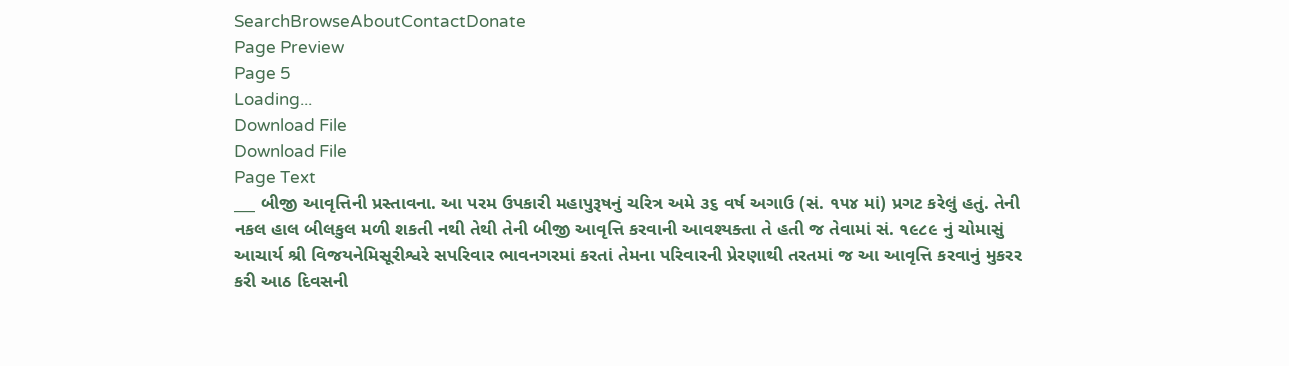SearchBrowseAboutContactDonate
Page Preview
Page 5
Loading...
Download File
Download File
Page Text
___ બીજી આવૃત્તિની પ્રસ્તાવના. આ પરમ ઉપકારી મહાપુરૂષનું ચરિત્ર અમે ૩૬ વર્ષ અગાઉ (સં. ૧૫૪ માં) પ્રગટ કરેલું હતું. તેની નકલ હાલ બીલકુલ મળી શકતી નથી તેથી તેની બીજી આવૃત્તિ કરવાની આવશ્યક્તા તે હતી જ તેવામાં સં. ૧૯૮૯ નું ચોમાસું આચાર્ય શ્રી વિજયનેમિસૂરીશ્વરે સપરિવાર ભાવનગરમાં કરતાં તેમના પરિવારની પ્રેરણાથી તરતમાં જ આ આવૃત્તિ કરવાનું મુકરર કરી આઠ દિવસની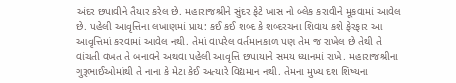અંદર છપાવીને તૈયાર કરેલ છે. મહારાજશ્રીને સુંદર ફેટે ખાસ નો બ્લેક કરાવીને મૂકવામાં આવેલ છે. પહેલી આવૃત્તિના લખાણમાં પ્રાય: કઈ કઈ શબ્દ કે શબ્દરચના શિવાય કશે ફેરફાર આ આવૃત્તિમાં કરવામાં આવેલ નથી. તેમાં વાપરેલ વર્તમાનકાળ પણ તેમ જ રાખેલ છે તેથી તે વાંચતી વખત તે બનાવને અથવા પહેલી આવૃત્તિ છપાયાને સમય ધ્યાનમાં રાખે. મહારાજશ્રીના ગુરૂભાઈઓમાંથી તે નાના કે મેટા કેઈ અત્યારે વિદ્યમાન નથી. તેમના મુખ્ય દશ શિષ્યના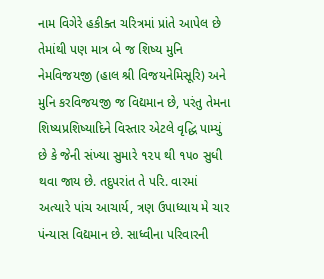નામ વિગેરે હકીક્ત ચરિત્રમાં પ્રાંતે આપેલ છે તેમાંથી પણ માત્ર બે જ શિષ્ય મુનિ નેમવિજયજી (હાલ શ્રી વિજયનેમિસૂરિ) અને મુનિ કરવિજયજી જ વિદ્યમાન છે, પરંતુ તેમના શિષ્યપ્રશિષ્યાદિને વિસ્તાર એટલે વૃદ્ધિ પામ્યું છે કે જેની સંખ્યા સુમારે ૧૨૫ થી ૧૫૦ સુધી થવા જાય છે. તદુપરાંત તે પરિ. વારમાં અત્યારે પાંચ આચાર્ય, ત્રણ ઉપાધ્યાય મે ચાર પંન્યાસ વિદ્યમાન છે. સાધ્વીના પરિવારની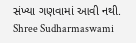સંખ્યા ગણવામાં આવી નથી. Shree Sudharmaswami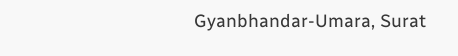Gyanbhandar-Umara, Surat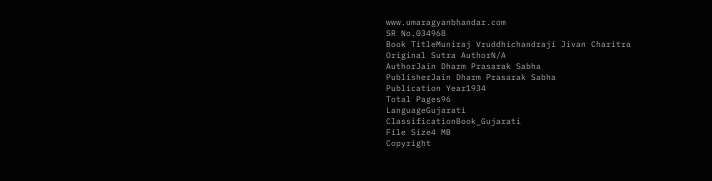www.umaragyanbhandar.com
SR No.034968
Book TitleMuniraj Vruddhichandraji Jivan Charitra
Original Sutra AuthorN/A
AuthorJain Dharm Prasarak Sabha
PublisherJain Dharm Prasarak Sabha
Publication Year1934
Total Pages96
LanguageGujarati
ClassificationBook_Gujarati
File Size4 MB
Copyright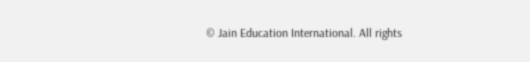© Jain Education International. All rights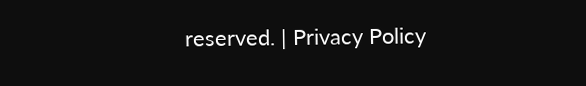reserved. | Privacy Policy